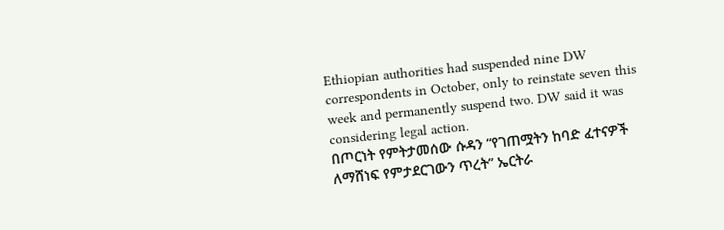Ethiopian authorities had suspended nine DW correspondents in October, only to reinstate seven this week and permanently suspend two. DW said it was considering legal action.
በጦርነት የምትታመሰው ሱዳን “የገጠሟትን ከባድ ፈተናዎች ለማሸነፍ የምታደርገውን ጥረት” ኤርትራ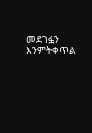መደገፏን እንምትቀጥል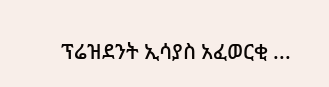ፕሬዝደንት ኢሳያስ አፈወርቂ ...